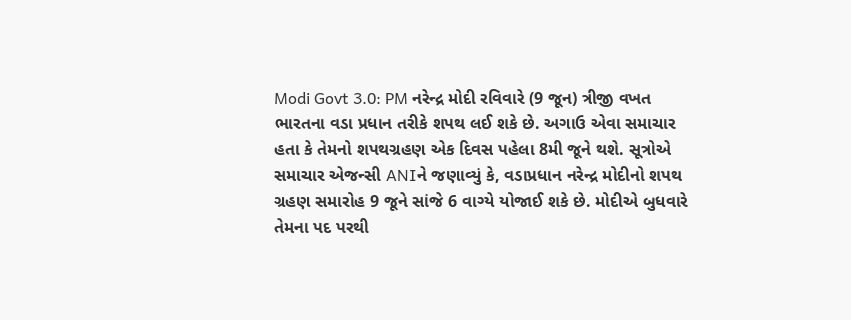Modi Govt 3.0: PM નરેન્દ્ર મોદી રવિવારે (9 જૂન) ત્રીજી વખત ભારતના વડા પ્રધાન તરીકે શપથ લઈ શકે છે. અગાઉ એવા સમાચાર હતા કે તેમનો શપથગ્રહણ એક દિવસ પહેલા 8મી જૂને થશે. સૂત્રોએ સમાચાર એજન્સી ANIને જણાવ્યું કે, વડાપ્રધાન નરેન્દ્ર મોદીનો શપથ ગ્રહણ સમારોહ 9 જૂને સાંજે 6 વાગ્યે યોજાઈ શકે છે. મોદીએ બુધવારે તેમના પદ પરથી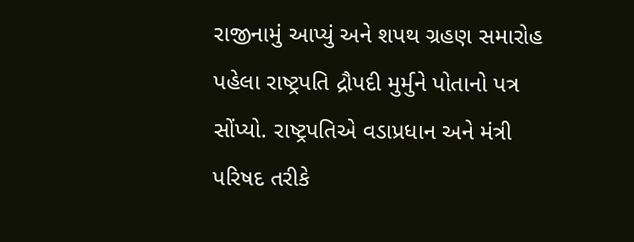રાજીનામું આપ્યું અને શપથ ગ્રહણ સમારોહ પહેલા રાષ્ટ્રપતિ દ્રૌપદી મુર્મુને પોતાનો પત્ર સોંપ્યો. રાષ્ટ્રપતિએ વડાપ્રધાન અને મંત્રી પરિષદ તરીકે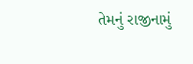તેમનું રાજીનામું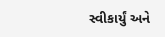સ્વીકાર્યું અને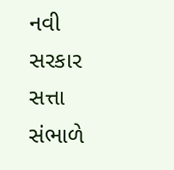નવી સરકાર સત્તા સંભાળે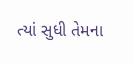ત્યાં સુધી તેમના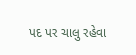પદ પર ચાલુ રહેવા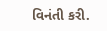વિનંતી કરી.